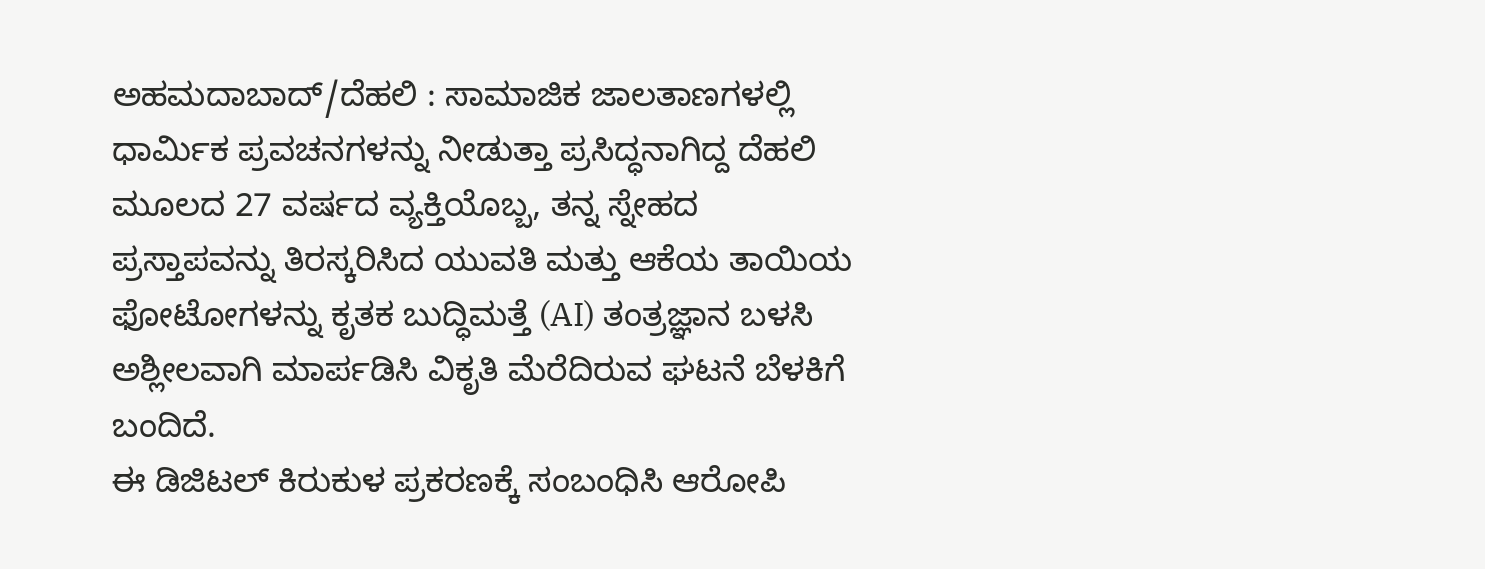ಅಹಮದಾಬಾದ್/ದೆಹಲಿ : ಸಾಮಾಜಿಕ ಜಾಲತಾಣಗಳಲ್ಲಿ ಧಾರ್ಮಿಕ ಪ್ರವಚನಗಳನ್ನು ನೀಡುತ್ತಾ ಪ್ರಸಿದ್ಧನಾಗಿದ್ದ ದೆಹಲಿ ಮೂಲದ 27 ವರ್ಷದ ವ್ಯಕ್ತಿಯೊಬ್ಬ, ತನ್ನ ಸ್ನೇಹದ ಪ್ರಸ್ತಾಪವನ್ನು ತಿರಸ್ಕರಿಸಿದ ಯುವತಿ ಮತ್ತು ಆಕೆಯ ತಾಯಿಯ ಫೋಟೋಗಳನ್ನು ಕೃತಕ ಬುದ್ಧಿಮತ್ತೆ (AI) ತಂತ್ರಜ್ಞಾನ ಬಳಸಿ ಅಶ್ಲೀಲವಾಗಿ ಮಾರ್ಪಡಿಸಿ ವಿಕೃತಿ ಮೆರೆದಿರುವ ಘಟನೆ ಬೆಳಕಿಗೆ ಬಂದಿದೆ.
ಈ ಡಿಜಿಟಲ್ ಕಿರುಕುಳ ಪ್ರಕರಣಕ್ಕೆ ಸಂಬಂಧಿಸಿ ಆರೋಪಿ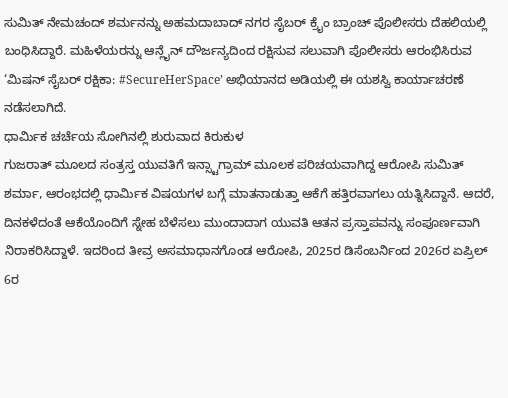ಸುಮಿತ್ ನೇಮಚಂದ್ ಶರ್ಮನನ್ನು ಅಹಮದಾಬಾದ್ ನಗರ ಸೈಬರ್ ಕ್ರೈಂ ಬ್ರಾಂಚ್ ಪೊಲೀಸರು ದೆಹಲಿಯಲ್ಲಿ ಬಂಧಿಸಿದ್ದಾರೆ. ಮಹಿಳೆಯರನ್ನು ಆನ್ಲೈನ್ ದೌರ್ಜನ್ಯದಿಂದ ರಕ್ಷಿಸುವ ಸಲುವಾಗಿ ಪೊಲೀಸರು ಆರಂಭಿಸಿರುವ ‘ಮಿಷನ್ ಸೈಬರ್ ರಕ್ಷಿಕಾ: #SecureHerSpace’ ಅಭಿಯಾನದ ಅಡಿಯಲ್ಲಿ ಈ ಯಶಸ್ವಿ ಕಾರ್ಯಾಚರಣೆ ನಡೆಸಲಾಗಿದೆ.
ಧಾರ್ಮಿಕ ಚರ್ಚೆಯ ಸೋಗಿನಲ್ಲಿ ಶುರುವಾದ ಕಿರುಕುಳ
ಗುಜರಾತ್ ಮೂಲದ ಸಂತ್ರಸ್ತ ಯುವತಿಗೆ ಇನ್ಸ್ಟಾಗ್ರಾಮ್ ಮೂಲಕ ಪರಿಚಯವಾಗಿದ್ದ ಆರೋಪಿ ಸುಮಿತ್ ಶರ್ಮಾ, ಆರಂಭದಲ್ಲಿ ಧಾರ್ಮಿಕ ವಿಷಯಗಳ ಬಗ್ಗೆ ಮಾತನಾಡುತ್ತಾ ಆಕೆಗೆ ಹತ್ತಿರವಾಗಲು ಯತ್ನಿಸಿದ್ದಾನೆ. ಆದರೆ, ದಿನಕಳೆದಂತೆ ಆಕೆಯೊಂದಿಗೆ ಸ್ನೇಹ ಬೆಳೆಸಲು ಮುಂದಾದಾಗ ಯುವತಿ ಆತನ ಪ್ರಸ್ತಾಪವನ್ನು ಸಂಪೂರ್ಣವಾಗಿ ನಿರಾಕರಿಸಿದ್ದಾಳೆ. ಇದರಿಂದ ತೀವ್ರ ಅಸಮಾಧಾನಗೊಂಡ ಆರೋಪಿ, 2025ರ ಡಿಸೆಂಬರ್ನಿಂದ 2026ರ ಏಪ್ರಿಲ್ 6ರ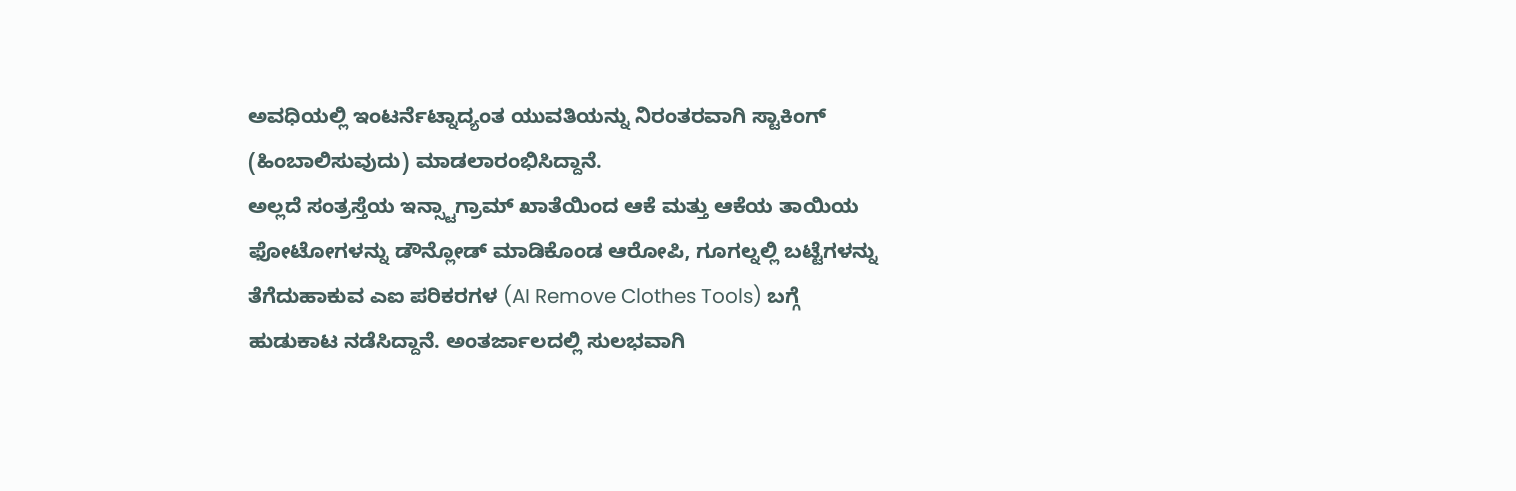ಅವಧಿಯಲ್ಲಿ ಇಂಟರ್ನೆಟ್ನಾದ್ಯಂತ ಯುವತಿಯನ್ನು ನಿರಂತರವಾಗಿ ಸ್ಟಾಕಿಂಗ್ (ಹಿಂಬಾಲಿಸುವುದು) ಮಾಡಲಾರಂಭಿಸಿದ್ದಾನೆ.
ಅಲ್ಲದೆ ಸಂತ್ರಸ್ತೆಯ ಇನ್ಸ್ಟಾಗ್ರಾಮ್ ಖಾತೆಯಿಂದ ಆಕೆ ಮತ್ತು ಆಕೆಯ ತಾಯಿಯ ಫೋಟೋಗಳನ್ನು ಡೌನ್ಲೋಡ್ ಮಾಡಿಕೊಂಡ ಆರೋಪಿ, ಗೂಗಲ್ನಲ್ಲಿ ಬಟ್ಟೆಗಳನ್ನು ತೆಗೆದುಹಾಕುವ ಎಐ ಪರಿಕರಗಳ (AI Remove Clothes Tools) ಬಗ್ಗೆ ಹುಡುಕಾಟ ನಡೆಸಿದ್ದಾನೆ. ಅಂತರ್ಜಾಲದಲ್ಲಿ ಸುಲಭವಾಗಿ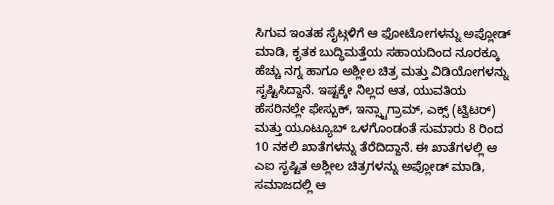ಸಿಗುವ ಇಂತಹ ಸೈಟ್ಗಳಿಗೆ ಆ ಫೋಟೋಗಳನ್ನು ಅಪ್ಲೋಡ್ ಮಾಡಿ, ಕೃತಕ ಬುದ್ಧಿಮತ್ತೆಯ ಸಹಾಯದಿಂದ ನೂರಕ್ಕೂ ಹೆಚ್ಚು ನಗ್ನ ಹಾಗೂ ಅಶ್ಲೀಲ ಚಿತ್ರ ಮತ್ತು ವಿಡಿಯೋಗಳನ್ನು ಸೃಷ್ಟಿಸಿದ್ದಾನೆ. ಇಷ್ಟಕ್ಕೇ ನಿಲ್ಲದ ಆತ, ಯುವತಿಯ ಹೆಸರಿನಲ್ಲೇ ಫೇಸ್ಬುಕ್, ಇನ್ಸ್ಟಾಗ್ರಾಮ್, ಎಕ್ಸ್ (ಟ್ವಿಟರ್) ಮತ್ತು ಯೂಟ್ಯೂಬ್ ಒಳಗೊಂಡಂತೆ ಸುಮಾರು 8 ರಿಂದ 10 ನಕಲಿ ಖಾತೆಗಳನ್ನು ತೆರೆದಿದ್ದಾನೆ. ಈ ಖಾತೆಗಳಲ್ಲಿ ಆ ಎಐ ಸೃಷ್ಟಿತ ಅಶ್ಲೀಲ ಚಿತ್ರಗಳನ್ನು ಅಪ್ಲೋಡ್ ಮಾಡಿ, ಸಮಾಜದಲ್ಲಿ ಆ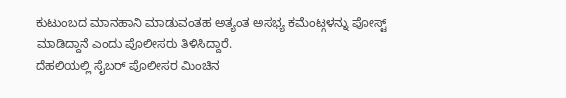ಕುಟುಂಬದ ಮಾನಹಾನಿ ಮಾಡುವಂತಹ ಅತ್ಯಂತ ಅಸಭ್ಯ ಕಮೆಂಟ್ಗಳನ್ನು ಪೋಸ್ಟ್ ಮಾಡಿದ್ದಾನೆ ಎಂದು ಪೊಲೀಸರು ತಿಳಿಸಿದ್ದಾರೆ.
ದೆಹಲಿಯಲ್ಲಿ ಸೈಬರ್ ಪೊಲೀಸರ ಮಿಂಚಿನ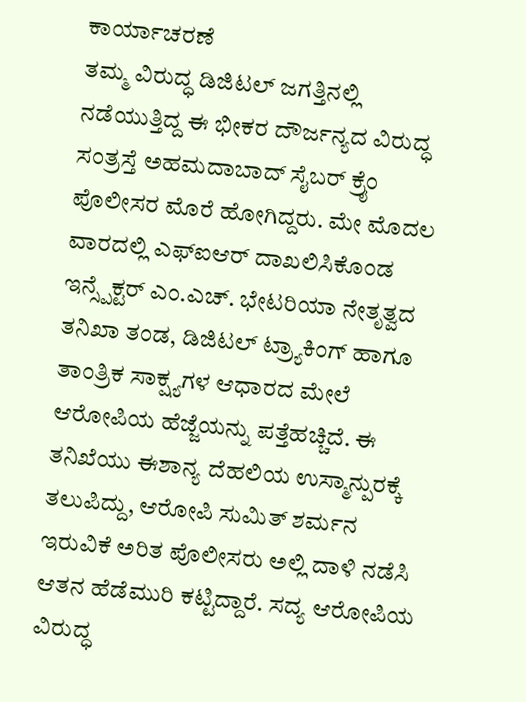ಕಾರ್ಯಾಚರಣೆ
ತಮ್ಮ ವಿರುದ್ಧ ಡಿಜಿಟಲ್ ಜಗತ್ತಿನಲ್ಲಿ ನಡೆಯುತ್ತಿದ್ದ ಈ ಭೀಕರ ದೌರ್ಜನ್ಯದ ವಿರುದ್ಧ ಸಂತ್ರಸ್ತೆ ಅಹಮದಾಬಾದ್ ಸೈಬರ್ ಕ್ರೈಂ ಪೊಲೀಸರ ಮೊರೆ ಹೋಗಿದ್ದರು. ಮೇ ಮೊದಲ ವಾರದಲ್ಲಿ ಎಫ್ಐಆರ್ ದಾಖಲಿಸಿಕೊಂಡ ಇನ್ಸ್ಪೆಕ್ಟರ್ ಎಂ.ಎಚ್. ಭೇಟರಿಯಾ ನೇತೃತ್ವದ ತನಿಖಾ ತಂಡ, ಡಿಜಿಟಲ್ ಟ್ರ್ಯಾಕಿಂಗ್ ಹಾಗೂ ತಾಂತ್ರಿಕ ಸಾಕ್ಷ್ಯಗಳ ಆಧಾರದ ಮೇಲೆ ಆರೋಪಿಯ ಹೆಜ್ಜೆಯನ್ನು ಪತ್ತೆಹಚ್ಚಿದೆ. ಈ ತನಿಖೆಯು ಈಶಾನ್ಯ ದೆಹಲಿಯ ಉಸ್ಮಾನ್ಪುರಕ್ಕೆ ತಲುಪಿದ್ದು, ಆರೋಪಿ ಸುಮಿತ್ ಶರ್ಮನ ಇರುವಿಕೆ ಅರಿತ ಪೊಲೀಸರು ಅಲ್ಲಿ ದಾಳಿ ನಡೆಸಿ ಆತನ ಹೆಡೆಮುರಿ ಕಟ್ಟಿದ್ದಾರೆ. ಸದ್ಯ ಆರೋಪಿಯ ವಿರುದ್ಧ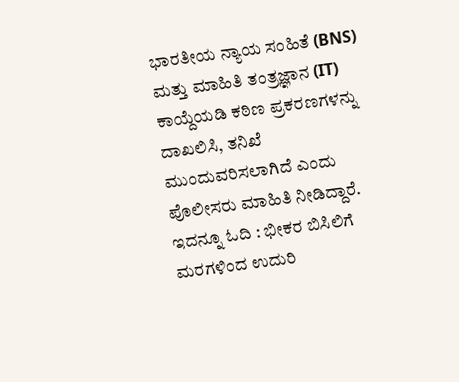ಭಾರತೀಯ ನ್ಯಾಯ ಸಂಹಿತೆ (BNS) ಮತ್ತು ಮಾಹಿತಿ ತಂತ್ರಜ್ಞಾನ (IT) ಕಾಯ್ದೆಯಡಿ ಕಠಿಣ ಪ್ರಕರಣಗಳನ್ನು ದಾಖಲಿಸಿ, ತನಿಖೆ ಮುಂದುವರಿಸಲಾಗಿದೆ ಎಂದು ಪೊಲೀಸರು ಮಾಹಿತಿ ನೀಡಿದ್ದಾರೆ.
ಇದನ್ನೂ ಓದಿ : ಭೀಕರ ಬಿಸಿಲಿಗೆ ಮರಗಳಿಂದ ಉದುರಿ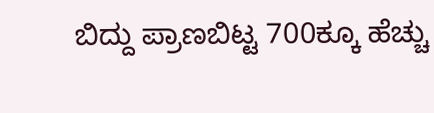ಬಿದ್ದು ಪ್ರಾಣಬಿಟ್ಟ 700ಕ್ಕೂ ಹೆಚ್ಚು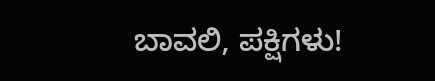ಬಾವಲಿ, ಪಕ್ಷಿಗಳು!